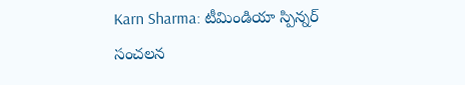Karn Sharma: టీమిండియా స్పిన్నర్ సంచలన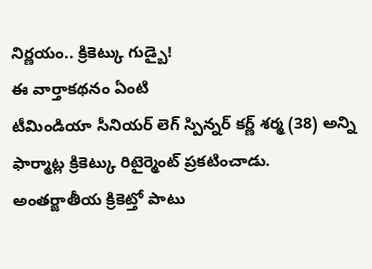నిర్ణయం.. క్రికెట్కు గుడ్బై!
ఈ వార్తాకథనం ఏంటి
టీమిండియా సీనియర్ లెగ్ స్పిన్నర్ కర్ణ్ శర్మ (38) అన్ని ఫార్మాట్ల క్రికెట్కు రిటైర్మెంట్ ప్రకటించాడు. అంతర్జాతీయ క్రికెట్తో పాటు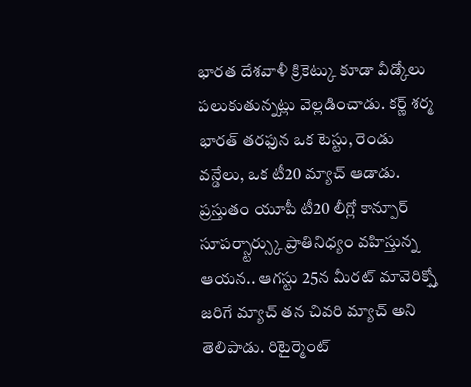భారత దేశవాళీ క్రికెట్కు కూడా వీడ్కోలు పలుకుతున్నట్లు వెల్లడించాడు. కర్ణ్ శర్మ భారత్ తరఫున ఒక టెస్టు, రెండు వన్డేలు, ఒక టీ20 మ్యాచ్ ఆడాడు. ప్రస్తుతం యూపీ టీ20 లీగ్లో కాన్పూర్ సూపర్స్టార్స్కు ప్రాతినిధ్యం వహిస్తున్న ఆయన.. ఆగస్టు 25న మీరట్ మావెరిక్స్తో జరిగే మ్యాచ్ తన చివరి మ్యాచ్ అని తెలిపాడు. రిటైర్మెంట్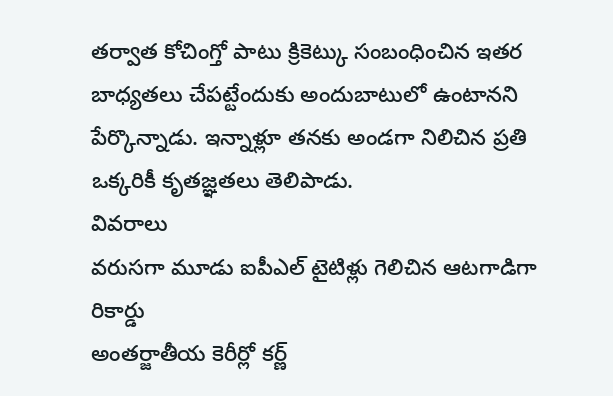తర్వాత కోచింగ్తో పాటు క్రికెట్కు సంబంధించిన ఇతర బాధ్యతలు చేపట్టేందుకు అందుబాటులో ఉంటానని పేర్కొన్నాడు. ఇన్నాళ్లూ తనకు అండగా నిలిచిన ప్రతి ఒక్కరికీ కృతజ్ఞతలు తెలిపాడు.
వివరాలు
వరుసగా మూడు ఐపీఎల్ టైటిళ్లు గెలిచిన ఆటగాడిగా రికార్డు
అంతర్జాతీయ కెరీర్లో కర్ణ్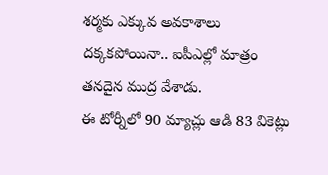శర్మకు ఎక్కువ అవకాశాలు దక్కకపోయినా.. ఐపీఎల్లో మాత్రం తనదైన ముద్ర వేశాడు.
ఈ టోర్నీలో 90 మ్యాచ్లు ఆడి 83 వికెట్లు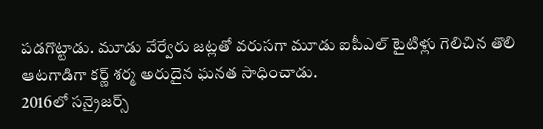పడగొట్టాడు. మూడు వేర్వేరు జట్లతో వరుసగా మూడు ఐపీఎల్ టైటిళ్లు గెలిచిన తొలి ఆటగాడిగా కర్ణ్ శర్మ అరుదైన ఘనత సాధించాడు.
2016లో సన్రైజర్స్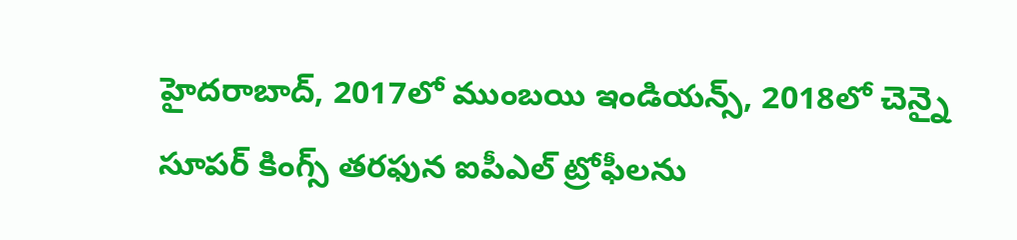హైదరాబాద్, 2017లో ముంబయి ఇండియన్స్, 2018లో చెన్నై సూపర్ కింగ్స్ తరఫున ఐపీఎల్ ట్రోఫీలను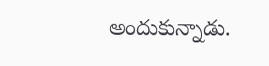అందుకున్నాడు.